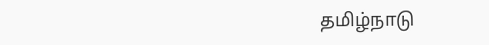தமிழ்நாடு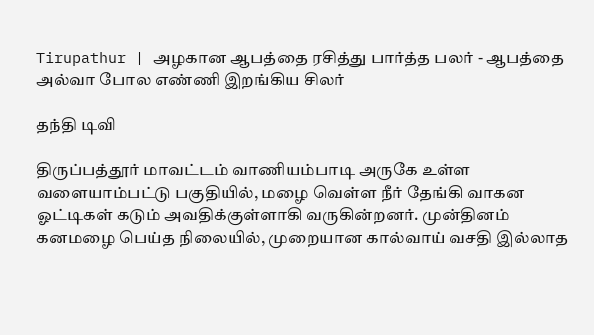Tirupathur | அழகான ஆபத்தை ரசித்து பார்த்த பலர் - ஆபத்தை அல்வா போல எண்ணி இறங்கிய சிலர்

தந்தி டிவி

திருப்பத்தூர் மாவட்டம் வாணியம்பாடி அருகே உள்ள வளையாம்பட்டு பகுதியில், மழை வெள்ள நீர் தேங்கி வாகன ஓட்டிகள் கடும் அவதிக்குள்ளாகி வருகின்றனர். முன்தினம் கனமழை பெய்த நிலையில், முறையான கால்வாய் வசதி இல்லாத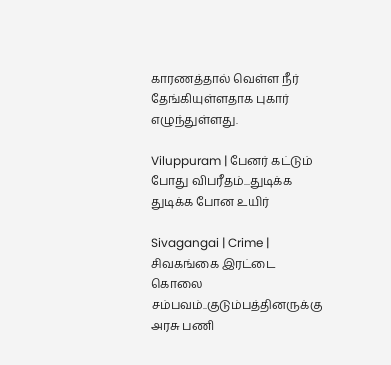காரணத்தால் வெள்ள நீர் தேங்கியுள்ளதாக புகார் எழுந்துள்ளது.

Viluppuram | பேனர் கட்டும் போது விபரீதம்...துடிக்க துடிக்க போன உயிர்

Sivagangai | Crime | சிவகங்கை இரட்டை கொலை சம்பவம்..குடும்பத்தினருக்கு அரசு பணி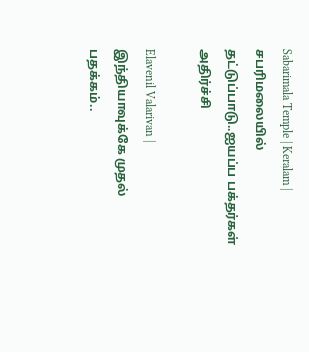Sabarimala Temple | Keralam | சபரிமலையில் தட்டுப்பாடு..ஐயப்ப பக்தர்கள் அதிர்ச்சி

Elavenil Valarivan | இந்தியாவுக்கே முதல் பதக்கம்..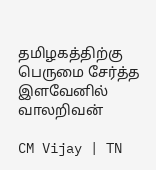தமிழகத்திற்கு பெருமை சேர்த்த இளவேனில் வாலறிவன்

CM Vijay | TN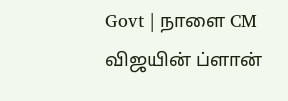Govt | நாளை CM விஜயின் ப்ளான்